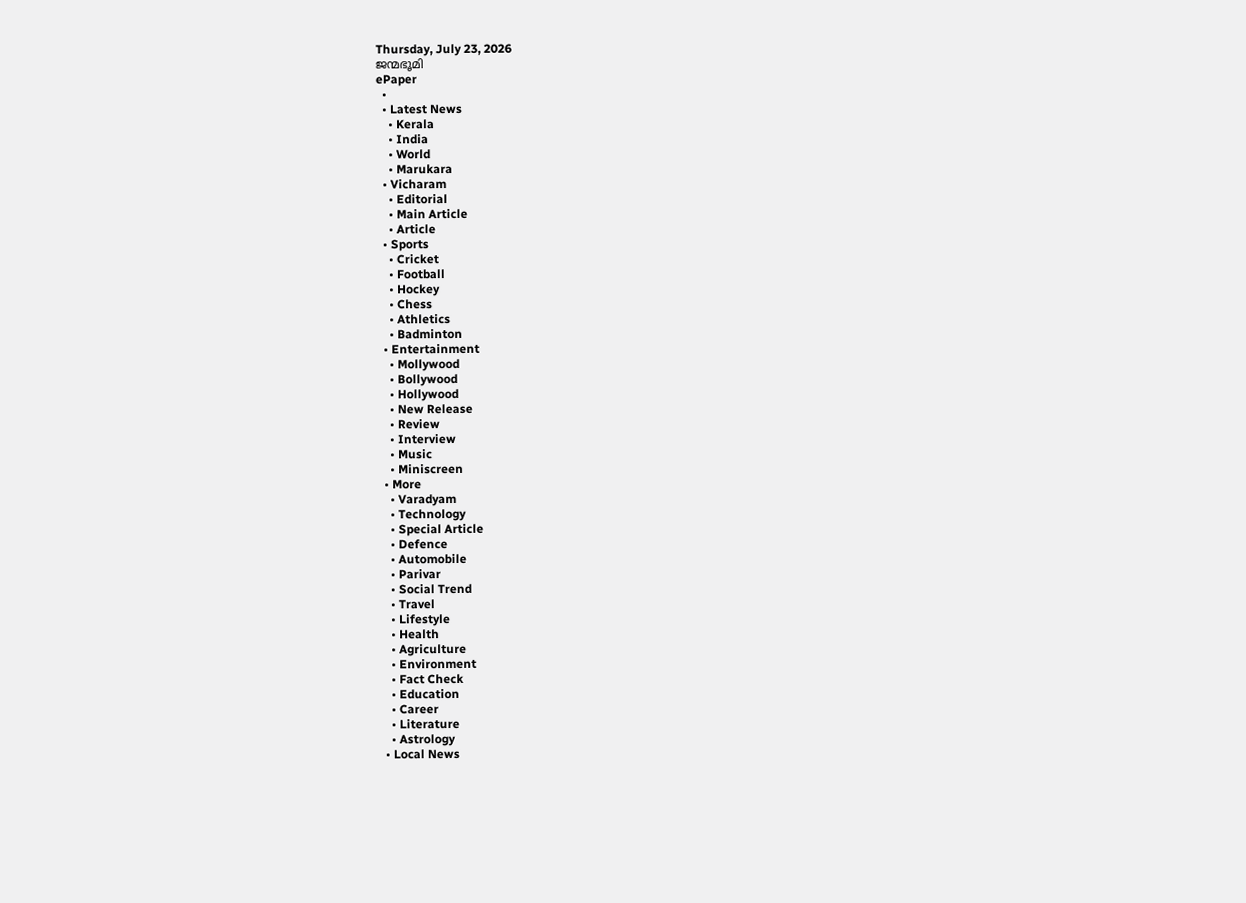Thursday, July 23, 2026
ജന്മഭൂമി
ePaper
  •
  • Latest News
    • Kerala
    • India
    • World
    • Marukara
  • Vicharam
    • Editorial
    • Main Article
    • Article
  • Sports
    • Cricket
    • Football
    • Hockey
    • Chess
    • Athletics
    • Badminton
  • Entertainment
    • Mollywood
    • Bollywood
    • Hollywood
    • New Release
    • Review
    • Interview
    • Music
    • Miniscreen
  • More
    • Varadyam
    • Technology
    • Special Article
    • Defence
    • Automobile
    • Parivar
    • Social Trend
    • Travel
    • Lifestyle
    • Health
    • Agriculture
    • Environment
    • Fact Check
    • Education
    • Career
    • Literature
    • Astrology
  • Local News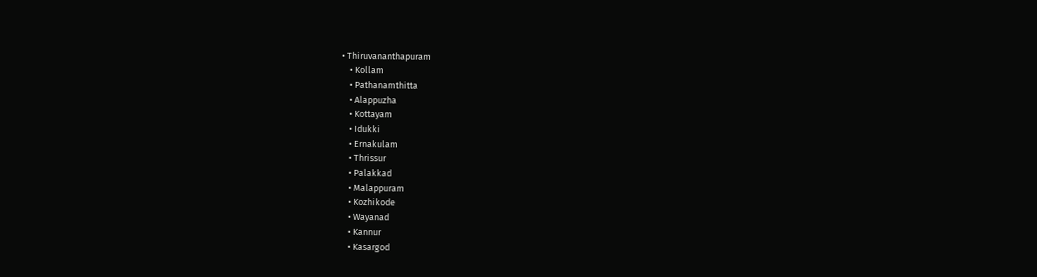• Thiruvananthapuram
    • Kollam
    • Pathanamthitta
    • Alappuzha
    • Kottayam
    • Idukki
    • Ernakulam
    • Thrissur
    • Palakkad
    • Malappuram
    • Kozhikode
    • Wayanad
    • Kannur
    • Kasargod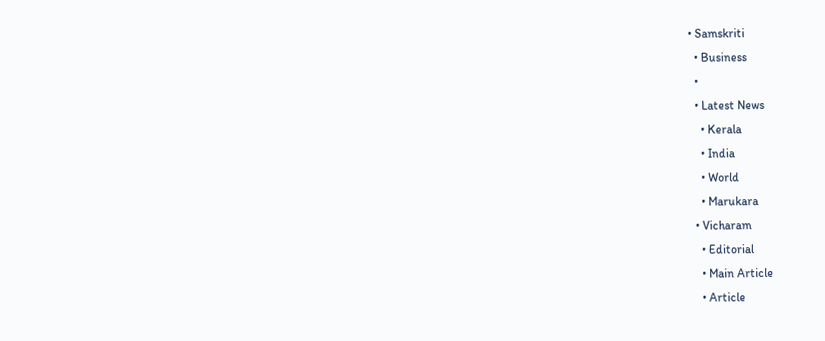• Samskriti
  • Business
  •
  • Latest News
    • Kerala
    • India
    • World
    • Marukara
  • Vicharam
    • Editorial
    • Main Article
    • Article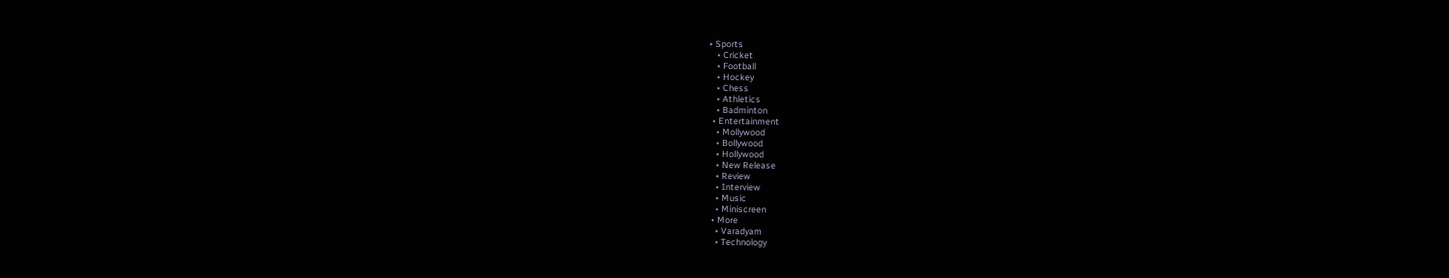• Sports
    • Cricket
    • Football
    • Hockey
    • Chess
    • Athletics
    • Badminton
  • Entertainment
    • Mollywood
    • Bollywood
    • Hollywood
    • New Release
    • Review
    • Interview
    • Music
    • Miniscreen
  • More
    • Varadyam
    • Technology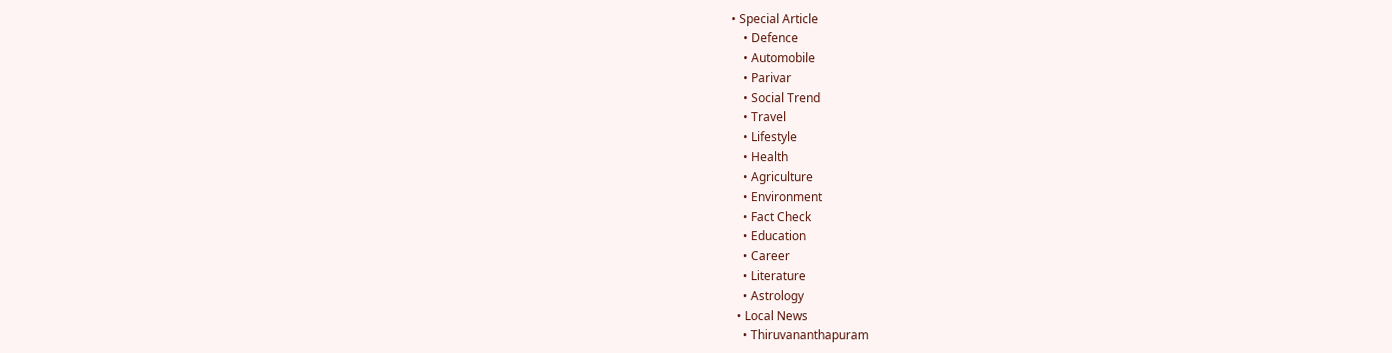• Special Article
    • Defence
    • Automobile
    • Parivar
    • Social Trend
    • Travel
    • Lifestyle
    • Health
    • Agriculture
    • Environment
    • Fact Check
    • Education
    • Career
    • Literature
    • Astrology
  • Local News
    • Thiruvananthapuram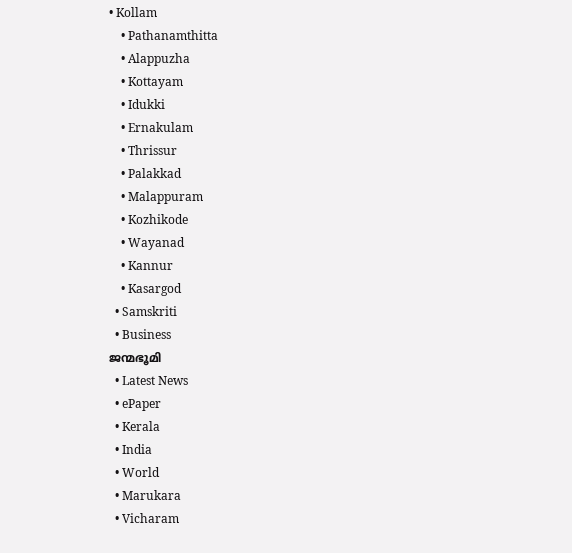• Kollam
    • Pathanamthitta
    • Alappuzha
    • Kottayam
    • Idukki
    • Ernakulam
    • Thrissur
    • Palakkad
    • Malappuram
    • Kozhikode
    • Wayanad
    • Kannur
    • Kasargod
  • Samskriti
  • Business
ജന്മഭൂമി
  • Latest News
  • ePaper
  • Kerala
  • India
  • World
  • Marukara
  • Vicharam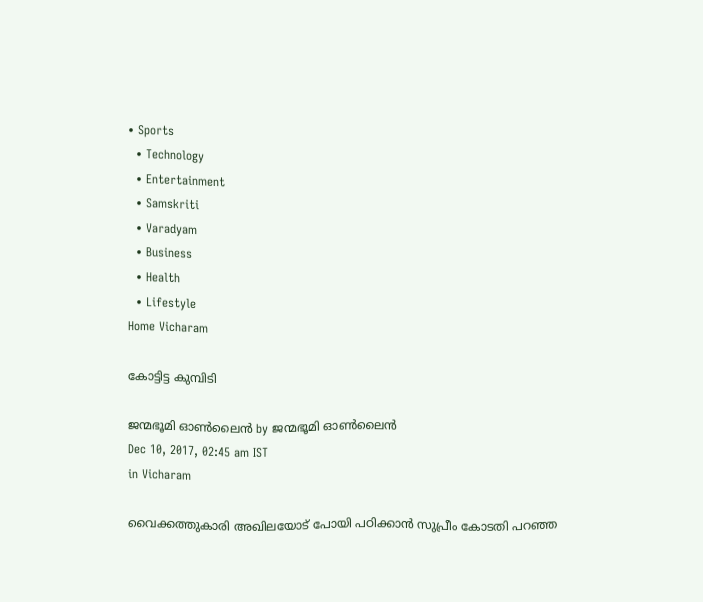• Sports
  • Technology
  • Entertainment
  • Samskriti
  • Varadyam
  • Business
  • Health
  • Lifestyle
Home Vicharam

കോട്ടിട്ട കുമ്പിടി

ജന്മഭൂമി ഓണ്‍ലൈന്‍ by ജന്മഭൂമി ഓണ്‍ലൈന്‍
Dec 10, 2017, 02:45 am IST
in Vicharam

വൈക്കത്തുകാരി അഖിലയോട് പോയി പഠിക്കാന്‍ സുപ്രീം കോടതി പറഞ്ഞ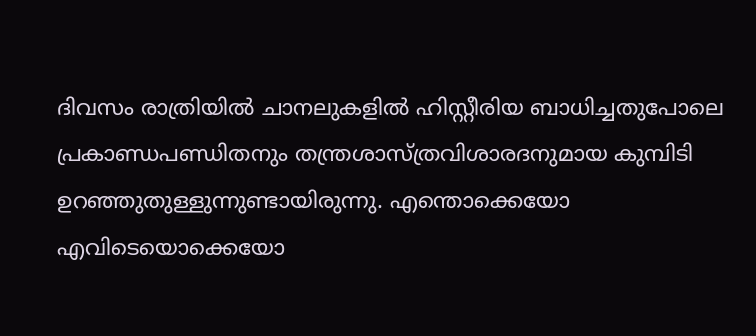ദിവസം രാത്രിയില്‍ ചാനലുകളില്‍ ഹിസ്റ്റീരിയ ബാധിച്ചതുപോലെ പ്രകാണ്ഡപണ്ഡിതനും തന്ത്രശാസ്ത്രവിശാരദനുമായ കുമ്പിടി ഉറഞ്ഞുതുള്ളുന്നുണ്ടായിരുന്നു. എന്തൊക്കെയോ എവിടെയൊക്കെയോ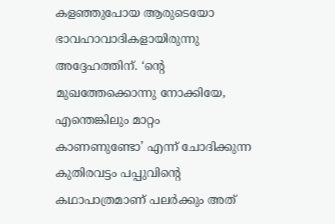കളഞ്ഞുപോയ ആരുടെയോ ഭാവഹാവാദികളായിരുന്നു അദ്ദേഹത്തിന്. ‘ന്റെ മുഖത്തേക്കൊന്നു നോക്കിയേ, എന്തെങ്കിലും മാറ്റം കാണണുണ്ടോ’ എന്ന് ചോദിക്കുന്ന കുതിരവട്ടം പപ്പുവിന്റെ കഥാപാത്രമാണ് പലര്‍ക്കും അത്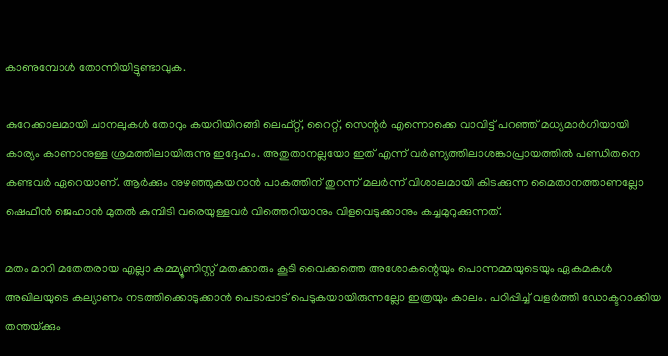കാണുമ്പോള്‍ തോന്നിയിട്ടുണ്ടാവുക.

കുറേക്കാലമായി ചാനലുകള്‍ തോറും കയറിയിറങ്ങി ലെഫ്റ്റ്, റൈറ്റ്, സെന്റര്‍ എന്നൊക്കെ വാവിട്ട് പറഞ്ഞ് മധ്യമാര്‍ഗിയായി കാര്യം കാണാനുള്ള ശ്രമത്തിലായിരുന്നു ഇദ്ദേഹം. അതുതാനല്ലയോ ഇത് എന്ന് വര്‍ണ്യത്തിലാശങ്കാപ്രായത്തില്‍ പണ്ഡിതനെ കണ്ടവര്‍ ഏറെയാണ്. ആര്‍ക്കും നുഴഞ്ഞുകയറാന്‍ പാകത്തിന് തുറന്ന് മലര്‍ന്ന് വിശാലമായി കിടക്കുന്ന മൈതാനത്താണല്ലോ ഷെഫീന്‍ ജെഹാന്‍ മുതല്‍ കുമ്പിടി വരെയുള്ളവര്‍ വിത്തെറിയാനും വിളവെടുക്കാനും കച്ചമുറുക്കുന്നത്.

മതം മാറി മതേതരായ എല്ലാ കമ്മ്യൂണിസ്റ്റ് മതക്കാരും കൂടി വൈക്കത്തെ അശോകന്റെയും പൊന്നമ്മയുടെയും ഏകമകള്‍ അഖിലയുടെ കല്യാണം നടത്തിക്കൊടുക്കാന്‍ പെടാപ്പാട് പെടുകയായിരുന്നല്ലോ ഇത്രയും കാലം. പഠിപ്പിച്ച് വളര്‍ത്തി ഡോക്ടറാക്കിയ തന്തയ്‌ക്കും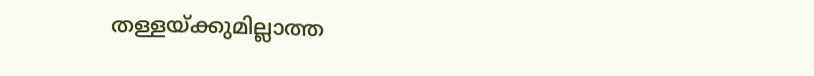തള്ളയ്‌ക്കുമില്ലാത്ത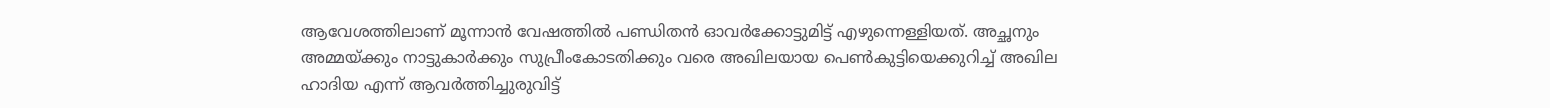ആവേശത്തിലാണ് മൂന്നാന്‍ വേഷത്തില്‍ പണ്ഡിതന്‍ ഓവര്‍ക്കോട്ടുമിട്ട് എഴുന്നെള്ളിയത്. അച്ഛനും അമ്മയ്‌ക്കും നാട്ടുകാര്‍ക്കും സുപ്രീംകോടതിക്കും വരെ അഖിലയായ പെണ്‍കുട്ടിയെക്കുറിച്ച് അഖില ഹാദിയ എന്ന് ആവര്‍ത്തിച്ചുരുവിട്ട്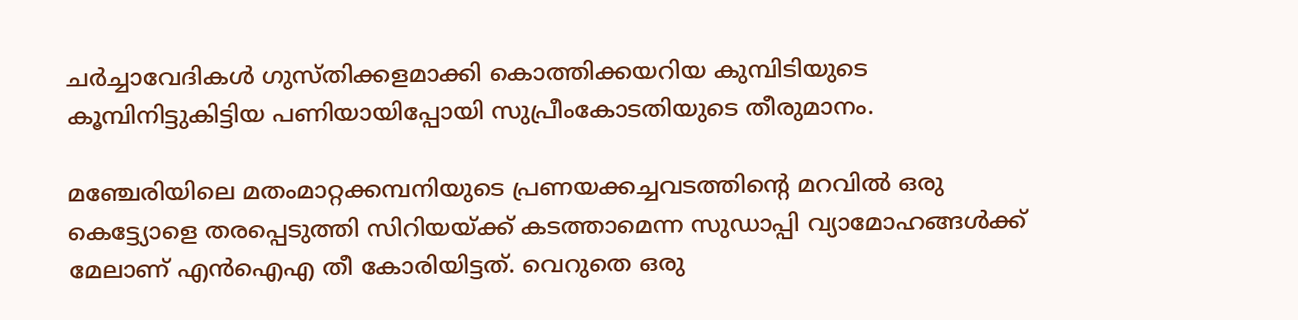ചര്‍ച്ചാവേദികള്‍ ഗുസ്തിക്കളമാക്കി കൊത്തിക്കയറിയ കുമ്പിടിയുടെ കൂമ്പിനിട്ടുകിട്ടിയ പണിയായിപ്പോയി സുപ്രീംകോടതിയുടെ തീരുമാനം.

മഞ്ചേരിയിലെ മതംമാറ്റക്കമ്പനിയുടെ പ്രണയക്കച്ചവടത്തിന്റെ മറവില്‍ ഒരു കെട്ട്യോളെ തരപ്പെടുത്തി സിറിയയ്‌ക്ക് കടത്താമെന്ന സുഡാപ്പി വ്യാമോഹങ്ങള്‍ക്ക് മേലാണ് എന്‍ഐഎ തീ കോരിയിട്ടത്. വെറുതെ ഒരു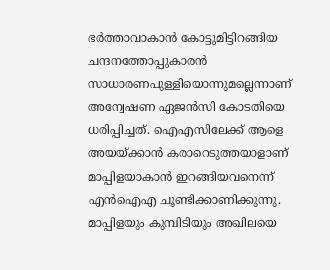ഭര്‍ത്താവാകാന്‍ കോട്ടുമിട്ടിറങ്ങിയ ചന്ദനത്തോപ്പുകാരന്‍ സാധാരണപുള്ളിയൊന്നുമല്ലെന്നാണ് അന്വേഷണ ഏജന്‍സി കോടതിയെ ധരിപ്പിച്ചത്. ഐഎസിലേക്ക് ആളെ അയയ്‌ക്കാന്‍ കരാറെടുത്തയാളാണ് മാപ്പിളയാകാന്‍ ഇറങ്ങിയവനെന്ന് എന്‍ഐഎ ചൂണ്ടിക്കാണിക്കുന്നു. മാപ്പിളയും കുമ്പിടിയും അഖിലയെ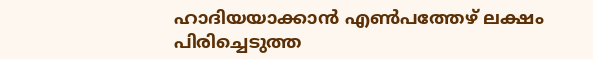ഹാദിയയാക്കാന്‍ എണ്‍പത്തേഴ് ലക്ഷം പിരിച്ചെടുത്ത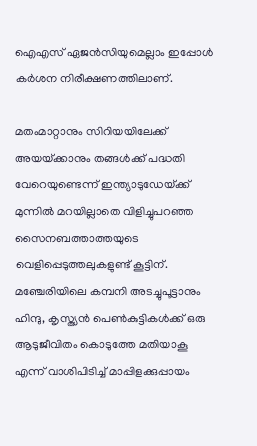ഐഎസ് ഏജന്‍സിയുമെല്ലാം ഇപ്പോള്‍ കര്‍ശന നിരീക്ഷണത്തിലാണ്.

മതംമാറ്റാനും സിറിയയിലേക്ക് അയയ്‌ക്കാനും തങ്ങള്‍ക്ക് പദ്ധതി വേറെയുണ്ടെന്ന് ഇന്ത്യാടുഡേയ്‌ക്ക് മുന്നില്‍ മറയില്ലാതെ വിളിച്ചുപറഞ്ഞ സൈനബത്താത്തയുടെ വെളിപ്പെടുത്തലുകളുണ്ട് കൂട്ടിന്. മഞ്ചേരിയിലെ കമ്പനി അടച്ചുപൂട്ടാനും ഹിന്ദു, കൃസ്ത്യന്‍ പെണ്‍കുട്ടികള്‍ക്ക് ഒരു ആടുജീവിതം കൊടുത്തേ മതിയാകൂ എന്ന് വാശിപിടിച്ച് മാപ്പിളക്കുപ്പായം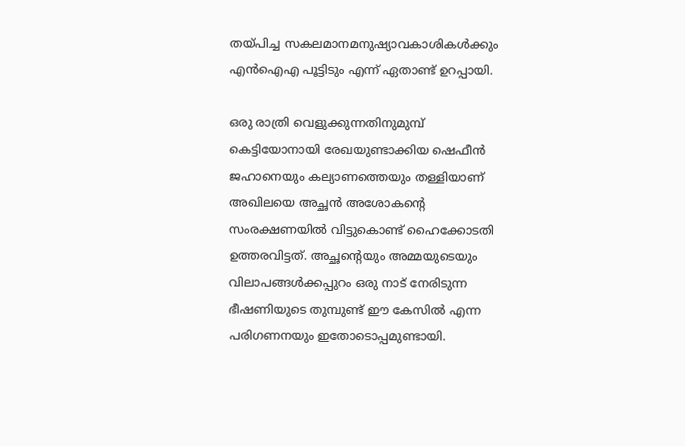തയ്‌പിച്ച സകലമാനമനുഷ്യാവകാശികള്‍ക്കും എന്‍ഐഎ പൂട്ടിടും എന്ന് ഏതാണ്ട് ഉറപ്പായി.

ഒരു രാത്രി വെളുക്കുന്നതിനുമുമ്പ് കെട്ടിയോനായി രേഖയുണ്ടാക്കിയ ഷെഫീന്‍ ജഹാനെയും കല്യാണത്തെയും തള്ളിയാണ് അഖിലയെ അച്ഛന്‍ അശോകന്റെ സംരക്ഷണയില്‍ വിട്ടുകൊണ്ട് ഹൈക്കോടതി ഉത്തരവിട്ടത്. അച്ഛന്റെയും അമ്മയുടെയും വിലാപങ്ങള്‍ക്കപ്പുറം ഒരു നാട് നേരിടുന്ന ഭീഷണിയുടെ തുമ്പുണ്ട് ഈ കേസില്‍ എന്ന പരിഗണനയും ഇതോടൊപ്പമുണ്ടായി.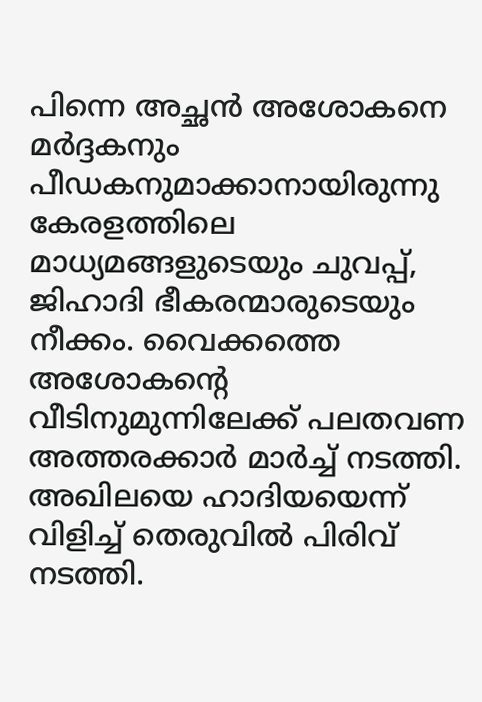പിന്നെ അച്ഛന്‍ അശോകനെ മര്‍ദ്ദകനും പീഡകനുമാക്കാനായിരുന്നു കേരളത്തിലെ മാധ്യമങ്ങളുടെയും ചുവപ്പ്, ജിഹാദി ഭീകരന്മാരുടെയും നീക്കം. വൈക്കത്തെ അശോകന്റെ വീടിനുമുന്നിലേക്ക് പലതവണ അത്തരക്കാര്‍ മാര്‍ച്ച് നടത്തി. അഖിലയെ ഹാദിയയെന്ന് വിളിച്ച് തെരുവില്‍ പിരിവ് നടത്തി.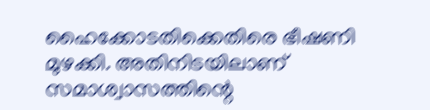ഹൈക്കോടതിക്കെതിരെ ഭീഷണി മുഴക്കി. അതിനിടയിലാണ് സമാശ്വാസത്തിന്റെ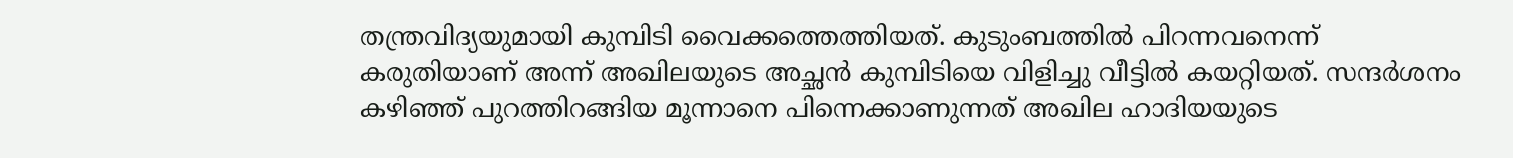തന്ത്രവിദ്യയുമായി കുമ്പിടി വൈക്കത്തെത്തിയത്. കുടുംബത്തില്‍ പിറന്നവനെന്ന് കരുതിയാണ് അന്ന് അഖിലയുടെ അച്ഛന്‍ കുമ്പിടിയെ വിളിച്ചു വീട്ടില്‍ കയറ്റിയത്. സന്ദര്‍ശനം കഴിഞ്ഞ് പുറത്തിറങ്ങിയ മൂന്നാനെ പിന്നെക്കാണുന്നത് അഖില ഹാദിയയുടെ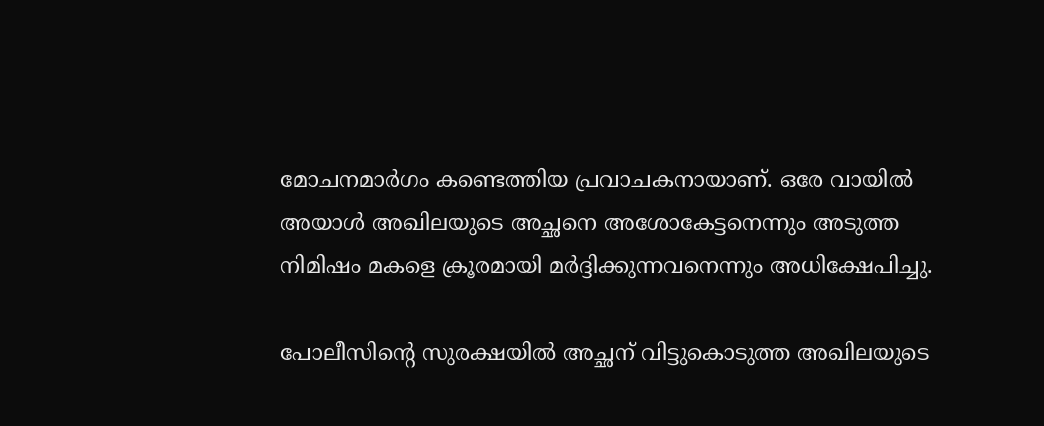മോചനമാര്‍ഗം കണ്ടെത്തിയ പ്രവാചകനായാണ്. ഒരേ വായില്‍ അയാള്‍ അഖിലയുടെ അച്ഛനെ അശോകേട്ടനെന്നും അടുത്ത നിമിഷം മകളെ ക്രൂരമായി മര്‍ദ്ദിക്കുന്നവനെന്നും അധിക്ഷേപിച്ചു.

പോലീസിന്റെ സുരക്ഷയില്‍ അച്ഛന് വിട്ടുകൊടുത്ത അഖിലയുടെ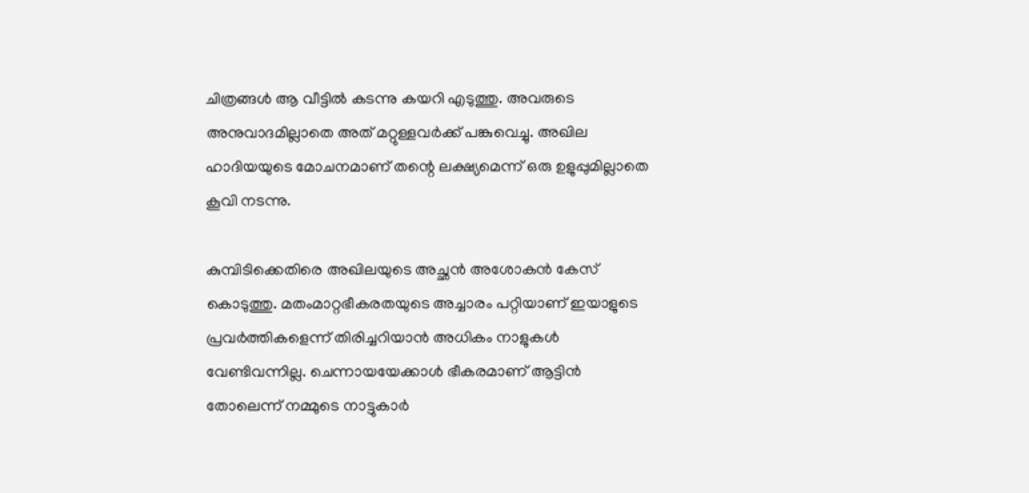ചിത്രങ്ങള്‍ ആ വീട്ടില്‍ കടന്നു കയറി എടുത്തു. അവരുടെ അനുവാദമില്ലാതെ അത് മറ്റുള്ളവര്‍ക്ക് പങ്കുവെച്ചു. അഖില ഹാദിയയുടെ മോചനമാണ് തന്റെ ലക്ഷ്യമെന്ന് ഒരു ഉളുപ്പുമില്ലാതെ കൂവി നടന്നു.

കുമ്പിടിക്കെതിരെ അഖിലയുടെ അച്ഛന്‍ അശോകന്‍ കേസ് കൊടുത്തു. മതംമാറ്റഭീകരതയുടെ അച്ചാരം പറ്റിയാണ് ഇയാളുടെ പ്രവര്‍ത്തികളെന്ന് തിരിച്ചറിയാന്‍ അധികം നാളുകള്‍ വേണ്ടിവന്നില്ല. ചെന്നായയേക്കാള്‍ ഭീകരമാണ് ആട്ടിന്‍ തോലെന്ന് നമ്മുടെ നാട്ടുകാര്‍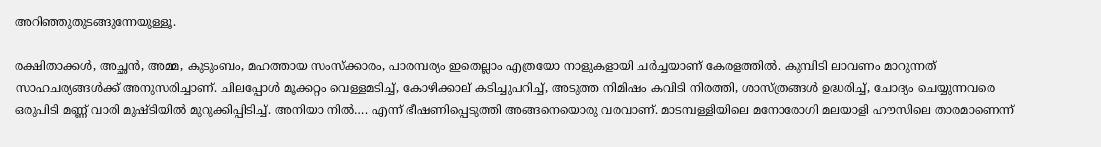അറിഞ്ഞുതുടങ്ങുന്നേയുള്ളൂ.

രക്ഷിതാക്കള്‍, അച്ഛന്‍, അമ്മ, കുടുംബം, മഹത്തായ സംസ്‌ക്കാരം, പാരമ്പര്യം ഇതെല്ലാം എത്രയോ നാളുകളായി ചര്‍ച്ചയാണ് കേരളത്തില്‍. കുമ്പിടി ലാവണം മാറുന്നത് സാഹചര്യങ്ങള്‍ക്ക് അനുസരിച്ചാണ്. ചിലപ്പോള്‍ മൂക്കറ്റം വെള്ളമടിച്ച്, കോഴിക്കാല് കടിച്ചുപറിച്ച്, അടുത്ത നിമിഷം കവിടി നിരത്തി, ശാസ്ത്രങ്ങള്‍ ഉദ്ധരിച്ച്, ചോദ്യം ചെയ്യുന്നവരെ ഒരുപിടി മണ്ണ് വാരി മുഷ്ടിയില്‍ മുറുക്കിപ്പിടിച്ച്. അനിയാ നില്‍…. എന്ന് ഭീഷണിപ്പെടുത്തി അങ്ങനെയൊരു വരവാണ്. മാടമ്പള്ളിയിലെ മനോരോഗി മലയാളി ഹൗസിലെ താരമാണെന്ന്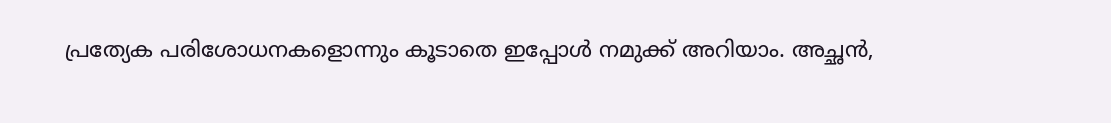പ്രത്യേക പരിശോധനകളൊന്നും കൂടാതെ ഇപ്പോള്‍ നമുക്ക് അറിയാം. അച്ഛന്‍,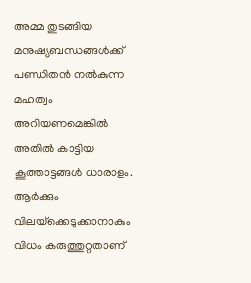അമ്മ തുടങ്ങിയ മനുഷ്യബന്ധങ്ങള്‍ക്ക് പണ്ഡിതന്‍ നല്‍കുന്ന മഹത്വം അറിയണമെങ്കില്‍ അതില്‍ കാട്ടിയ കൂത്താട്ടങ്ങള്‍ ധാരാളം. ആര്‍ക്കും വിലയ്‌ക്കെടുക്കാനാകും വിധം കരുത്തുറ്റതാണ്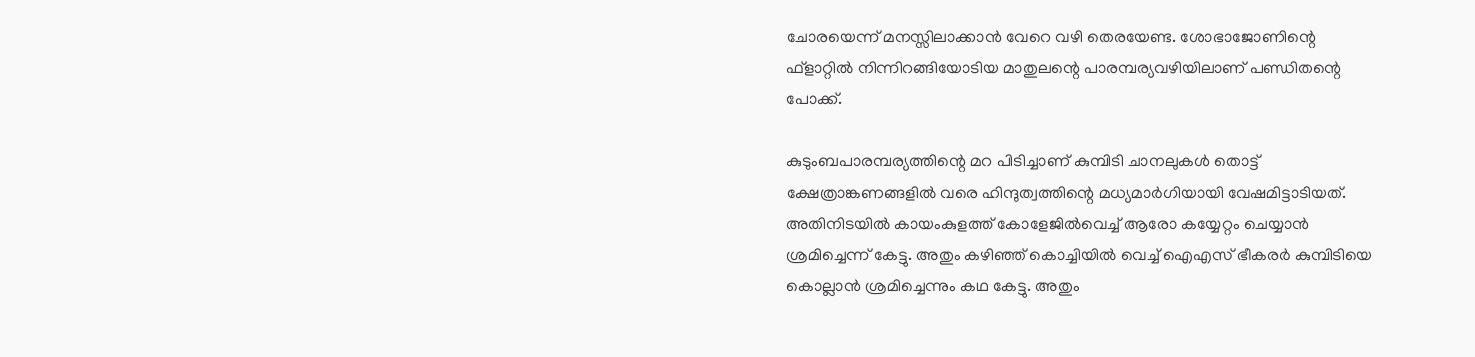ചോരയെന്ന് മനസ്സിലാക്കാന്‍ വേറെ വഴി തെരയേണ്ട. ശോഭാജോണിന്റെ ഫ്‌ളാറ്റില്‍ നിന്നിറങ്ങിയോടിയ മാതുലന്റെ പാരമ്പര്യവഴിയിലാണ് പണ്ഡിതന്റെ പോക്ക്.

കുടുംബപാരമ്പര്യത്തിന്റെ മറ പിടിച്ചാണ് കുമ്പിടി ചാനലുകള്‍ തൊട്ട് ക്ഷേത്രാങ്കണങ്ങളില്‍ വരെ ഹിന്ദുത്വത്തിന്റെ മധ്യമാര്‍ഗിയായി വേഷമിട്ടാടിയത്. അതിനിടയില്‍ കായംകുളത്ത് കോളേജില്‍വെച്ച് ആരോ കയ്യേറ്റം ചെയ്യാന്‍ ശ്രമിച്ചെന്ന് കേട്ടു. അതും കഴിഞ്ഞ് കൊച്ചിയില്‍ വെച്ച് ഐഎസ് ഭീകരര്‍ കുമ്പിടിയെ കൊല്ലാന്‍ ശ്രമിച്ചെന്നും കഥ കേട്ടു. അതും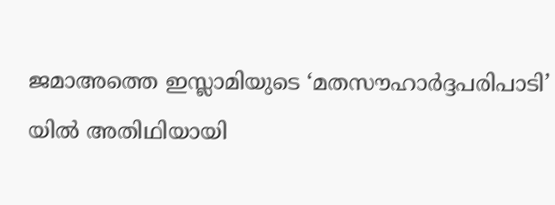ജമാഅത്തെ ഇസ്ലാമിയുടെ ‘മതസൗഹാര്‍ദ്ദപരിപാടി’ യില്‍ അതിഥിയായി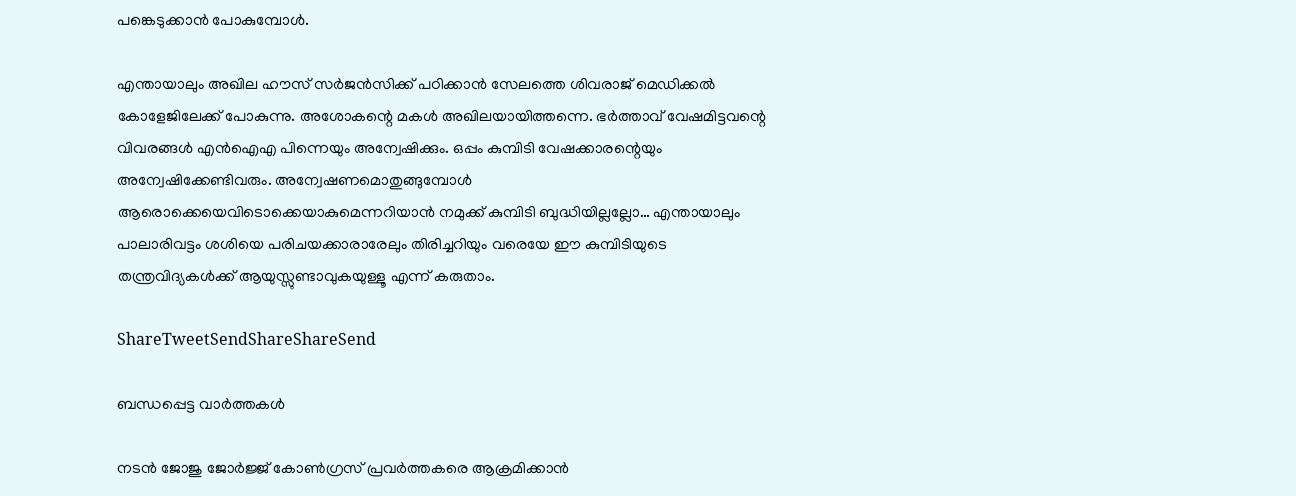പങ്കെടുക്കാന്‍ പോകുമ്പോള്‍.

എന്തായാലും അഖില ഹൗസ് സര്‍ജന്‍സിക്ക് പഠിക്കാന്‍ സേലത്തെ ശിവരാജ് മെഡിക്കല്‍ കോളേജിലേക്ക് പോകുന്നു. അശോകന്റെ മകള്‍ അഖിലയായിത്തന്നെ. ഭര്‍ത്താവ് വേഷമിട്ടവന്റെ വിവരങ്ങള്‍ എന്‍ഐഎ പിന്നെയും അന്വേഷിക്കും. ഒപ്പം കുമ്പിടി വേഷക്കാരന്റെയും അന്വേഷിക്കേണ്ടിവരും. അന്വേഷണമൊതുങ്ങുമ്പോള്‍ ആരൊക്കെയെവിടൊക്കെയാകുമെന്നറിയാന്‍ നമുക്ക് കുമ്പിടി ബുദ്ധിയില്ലല്ലോ… എന്തായാലും പാലാരിവട്ടം ശശിയെ പരിചയക്കാരാരേലും തിരിച്ചറിയും വരെയേ ഈ കുമ്പിടിയുടെ തന്ത്രവിദ്യകള്‍ക്ക് ആയുസ്സുണ്ടാവുകയുള്ളൂ എന്ന് കരുതാം.

ShareTweetSendShareShareSend

ബന്ധപ്പെട്ട വാര്‍ത്തകള്‍

നടന്‍ ജോജു ജോര്‍ജ്ജ് കോണ്‍ഗ്രസ് പ്രവര്‍ത്തകരെ ആക്രമിക്കാന്‍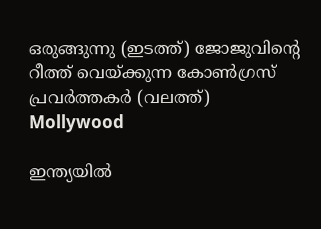ഒരുങ്ങുന്നു (ഇടത്ത്) ജോജുവിന്‍റെ റീത്ത് വെയ്ക്കുന്ന കോണ്‍ഗ്രസ് പ്രവര്‍ത്തകര്‍ (വലത്ത്)
Mollywood

ഇന്ത്യയില്‍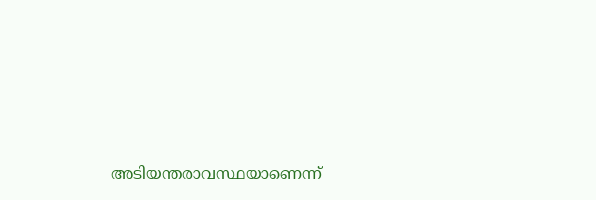അടിയന്തരാവസ്ഥയാണെന്ന്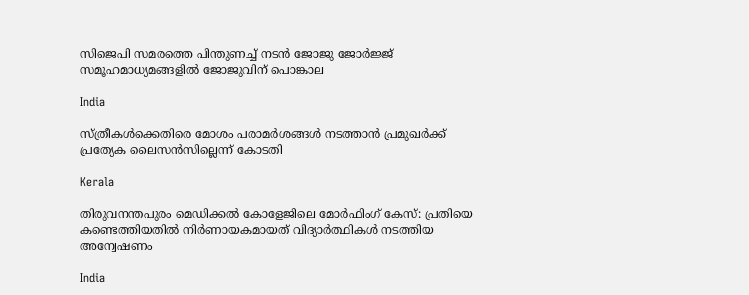സിജെപി സമരത്തെ പിന്തുണച്ച് നടന്‍ ജോജു ജോര്‍ജ്ജ് സമൂഹമാധ്യമങ്ങളില്‍ ജോജുവിന് പൊങ്കാല

India

സ്ത്രീകള്‍ക്കെതിരെ മോശം പരാമര്‍ശങ്ങള്‍ നടത്താന്‍ പ്രമുഖര്‍ക്ക് പ്രത്യേക ലൈസന്‍സില്ലെന്ന് കോടതി

Kerala

തിരുവനന്തപുരം മെഡിക്കല്‍ കോളേജിലെ മോര്‍ഫിംഗ് കേസ്: പ്രതിയെ കണ്ടെത്തിയതില്‍ നിര്‍ണായകമായത് വിദ്യാര്‍ത്ഥികള്‍ നടത്തിയ അന്വേഷണം

India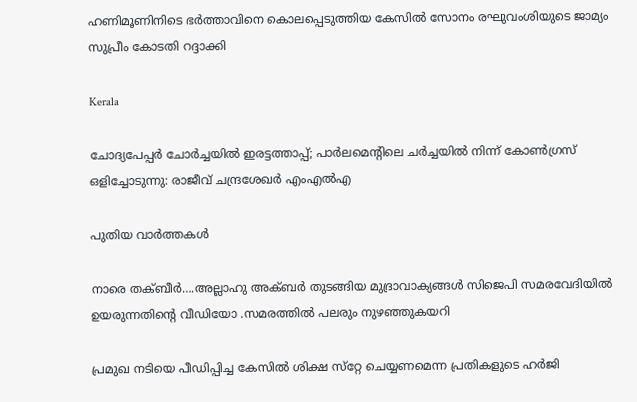ഹണിമൂണിനിടെ ഭര്‍ത്താവിനെ കൊലപ്പെടുത്തിയ കേസില്‍ സോനം രഘുവംശിയുടെ ജാമ്യം സുപ്രീം കോടതി റദ്ദാക്കി

Kerala

ചോദ്യപേപ്പര്‍ ചോര്‍ച്ചയില്‍ ഇരട്ടത്താപ്പ്; പാര്‍ലമെന്റിലെ ചര്‍ച്ചയില്‍ നിന്ന് കോണ്‍ഗ്രസ് ഒളിച്ചോടുന്നു: രാജീവ് ചന്ദ്രശേഖര്‍ എംഎല്‍എ

പുതിയ വാര്‍ത്തകള്‍

നാരെ തക്ബീര്‍….അല്ലാഹു അക്ബര്‍ തുടങ്ങിയ മുദ്രാവാക്യങ്ങള്‍ സിജെപി സമരവേദിയില്‍ ഉയരുന്നതിന്റെ വീഡിയോ .സമരത്തില്‍ പലരും നുഴഞ്ഞുകയറി

പ്രമുഖ നടിയെ പീഡിപ്പിച്ച കേസില്‍ ശിക്ഷ സ്‌റ്റേ ചെയ്യണമെന്ന പ്രതികളുടെ ഹര്‍ജി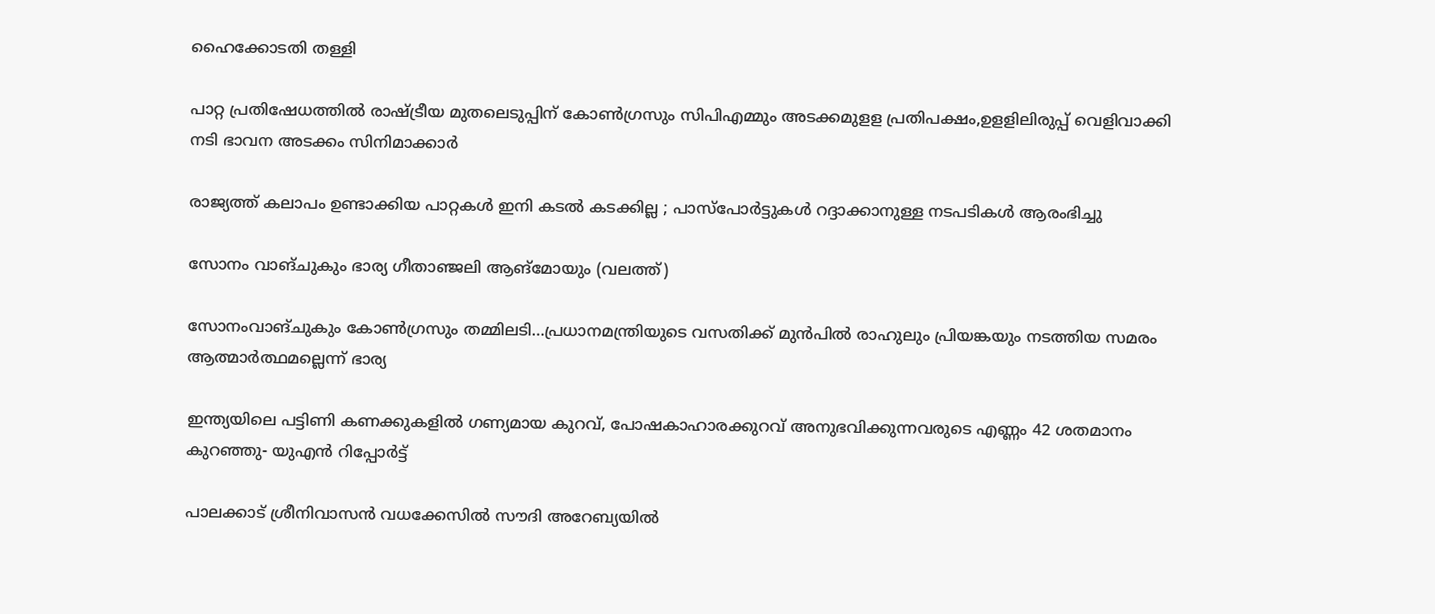ഹൈക്കോടതി തള്ളി

പാറ്റ പ്രതിഷേധത്തില്‍ രാഷ്‌ട്രീയ മുതലെടുപ്പിന് കോണ്‍ഗ്രസും സിപിഎമ്മും അടക്കമുളള പ്രതിപക്ഷം,ഉളളിലിരുപ്പ് വെളിവാക്കി നടി ഭാവന അടക്കം സിനിമാക്കാര്‍

രാജ്യത്ത് കലാപം ഉണ്ടാക്കിയ പാറ്റകൾ ഇനി കടൽ കടക്കില്ല ; പാസ്പോർട്ടുകൾ റദ്ദാക്കാനുള്ള നടപടികൾ ആരംഭിച്ചു

സോനം വാങ്ചുകും ഭാര്യ ഗീതാഞ്ജലി ആങ്മോയും (വലത്ത്)

സോനംവാങ്ചുകും കോണ്‍ഗ്രസും തമ്മിലടി…പ്രധാനമന്ത്രിയുടെ വസതിക്ക് മുന്‍പില്‍ രാഹുലും പ്രിയങ്കയും നടത്തിയ സമരം ആത്മാര്‍ത്ഥമല്ലെന്ന് ഭാര്യ

ഇന്ത്യയിലെ പട്ടിണി കണക്കുകളിൽ ഗണ്യമായ കുറവ്, പോഷകാഹാരക്കുറവ് അനുഭവിക്കുന്നവരുടെ എണ്ണം 42 ശതമാനം കുറഞ്ഞു- യുഎൻ റിപ്പോർട്ട്

പാലക്കാട് ശ്രീനിവാസന്‍ വധക്കേസിൽ സൗദി അറേബ്യയില്‍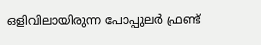ഒളിവിലായിരുന്ന പോപ്പുലർ ഫ്രണ്ട്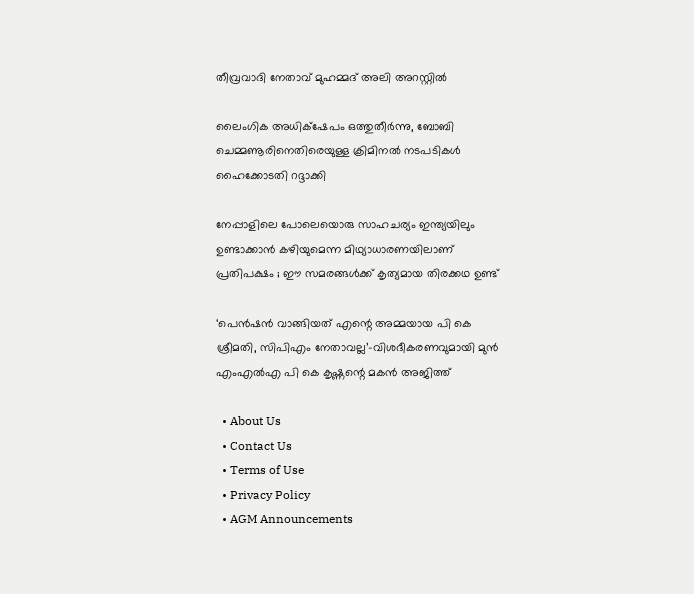തീവ്രവാദി നേതാവ് മുഹമ്മദ് അലി അറസ്റ്റില്‍

ലൈംഗിക അധിക്‌ഷേപം ഒത്തുതീര്‍ന്നു, ബോബി ചെമ്മണൂരിനെതിരെയുള്ള ക്രിമിനല്‍ നടപടികള്‍ ഹൈക്കോടതി റദ്ദാക്കി

നേപ്പാളിലെ പോലെയൊരു സാഹചര്യം ഇന്ത്യയിലും ഉണ്ടാക്കാൻ കഴിയുമെന്ന മിഥ്യാധാരണയിലാണ് പ്രതിപക്ഷം ; ഈ സമരങ്ങൾക്ക് കൃത്യമായ തിരക്കഥ ഉണ്ട്

‘പെൻഷൻ വാങ്ങിയത് എന്റെ അമ്മയായ പി കെ ശ്രീമതി, സിപിഎം നേതാവല്ല’-വിശദീകരണവുമായി മുൻ എംഎൽഎ പി കെ കൃഷ്ണന്റെ മകൻ അജിത്ത്

  • About Us
  • Contact Us
  • Terms of Use
  • Privacy Policy
  • AGM Announcements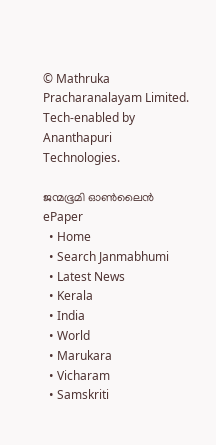© Mathruka Pracharanalayam Limited.
Tech-enabled by Ananthapuri Technologies.

ജന്മഭൂമി ഓണ്‍ലൈന്‍
ePaper
  • Home
  • Search Janmabhumi
  • Latest News
  • Kerala
  • India
  • World
  • Marukara
  • Vicharam
  • Samskriti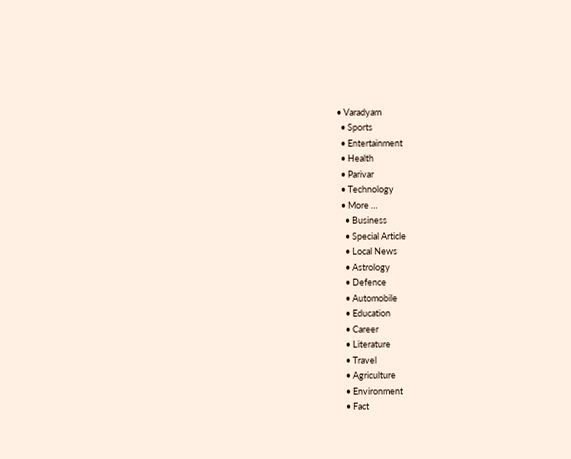• Varadyam
  • Sports
  • Entertainment
  • Health
  • Parivar
  • Technology
  • More …
    • Business
    • Special Article
    • Local News
    • Astrology
    • Defence
    • Automobile
    • Education
    • Career
    • Literature
    • Travel
    • Agriculture
    • Environment
    • Fact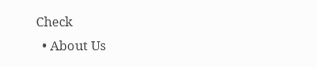Check
  • About Us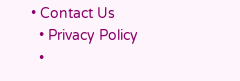• Contact Us
  • Privacy Policy
  •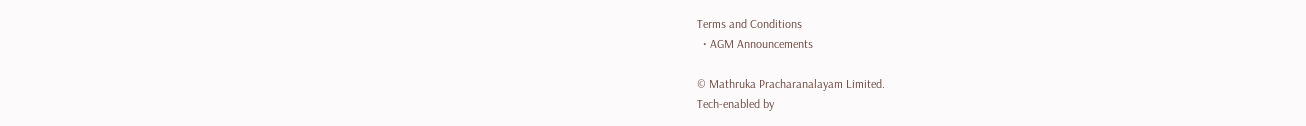Terms and Conditions
  • AGM Announcements

© Mathruka Pracharanalayam Limited.
Tech-enabled by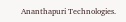Ananthapuri Technologies.